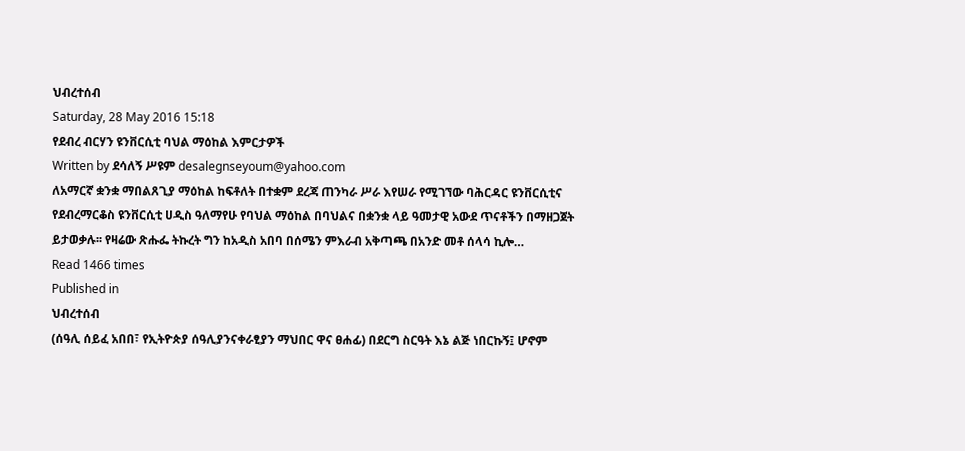ህብረተሰብ
Saturday, 28 May 2016 15:18
የደብረ ብርሃን ዩንቨርሲቲ ባህል ማዕከል እምርታዎች
Written by ደሳለኝ ሥዩም desalegnseyoum@yahoo.com
ለአማርኛ ቋንቋ ማበልጸጊያ ማዕከል ከፍቶለት በተቋም ደረጃ ጠንካራ ሥራ እየሠራ የሚገኘው ባሕርዳር ዩንቨርሲቲና የደብረማርቆስ ዩንቨርሲቲ ሀዲስ ዓለማየሁ የባህል ማዕከል በባህልና በቋንቋ ላይ ዓመታዊ አውደ ጥናቶችን በማዘጋጀት ይታወቃሉ፡፡ የዛሬው ጽሑፌ ትኩረት ግን ከአዲስ አበባ በሰሜን ምእራብ አቅጣጫ በአንድ መቶ ሰላሳ ኪሎ…
Read 1466 times
Published in
ህብረተሰብ
(ሰዓሊ ሰይፈ አበበ፣ የኢትዮጵያ ሰዓሊያንናቀራፂያን ማህበር ዋና ፀሐፊ) በደርግ ስርዓት እኔ ልጅ ነበርኩኝ፤ ሆኖም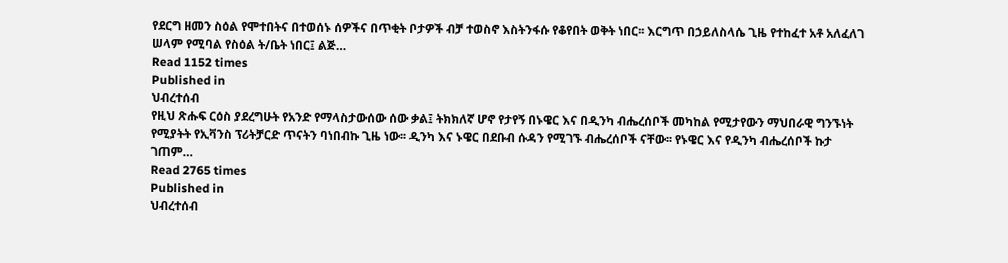የደርግ ዘመን ስዕል የሞተበትና በተወሰኑ ሰዎችና በጥቂት ቦታዎች ብቻ ተወስኖ እስትንፋሱ የቆየበት ወቅት ነበር፡፡ እርግጥ በኃይለስላሴ ጊዜ የተከፈተ አቶ አለፈለገ ሠላም የሚባል የስዕል ት/ቤት ነበር፤ ልጅ…
Read 1152 times
Published in
ህብረተሰብ
የዚህ ጽሑፍ ርዕስ ያደረግሁት የአንድ የማላስታውሰው ሰው ቃል፤ ትክክለኛ ሆኖ የታየኝ በኑዌር እና በዲንካ ብሔረሰቦች መካከል የሚታየውን ማህበራዊ ግንኙነት የሚያትት የኢቫንስ ፕሪትቻርድ ጥናትን ባነበብኩ ጊዜ ነው፡፡ ዲንካ እና ኑዌር በደቡብ ሱዳን የሚገኙ ብሔረሰቦች ናቸው፡፡ የኑዌር እና የዲንካ ብሔረሰቦች ኩታ ገጠም…
Read 2765 times
Published in
ህብረተሰብ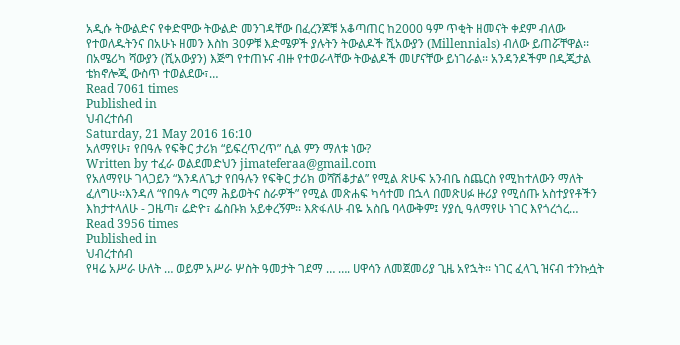አዲሱ ትውልድና የቀድሞው ትውልድ መንገዳቸው በፈረንጆቹ አቆጣጠር ከ2000 ዓም ጥቂት ዘመናት ቀደም ብለው የተወለዱትንና በአሁኑ ዘመን እስከ 30ዎቹ እድሜዎች ያሉትን ትውልዶች ሺአውያን (Millennials) ብለው ይጠሯቸዋል፡፡ በአሜሪካ ሻውያን (ሺአውያን) እጅግ የተጠኑና ብዙ የተወራላቸው ትውልዶች መሆናቸው ይነገራል፡፡ አንዳንዶችም በዲጂታል ቴክኖሎጂ ውስጥ ተወልደው፣…
Read 7061 times
Published in
ህብረተሰብ
Saturday, 21 May 2016 16:10
አለማየሁ፣ የበዓሉ የፍቅር ታሪክ “ይፍረጥረጥ” ሲል ምን ማለቱ ነው?
Written by ተፈራ ወልደመድህን jimateferaa@gmail.com
የአለማየሁ ገላጋይን “እንዳለጌታ የበዓሉን የፍቅር ታሪክ ወሻሽቆታል” የሚል ጽሁፍ አንብቤ ስጨርስ የሚከተለውን ማለት ፈለግሁ፡፡እንዳለ “የበዓሉ ግርማ ሕይወትና ስራዎች” የሚል መጽሐፍ ካሳተመ በኋላ በመጽሀፉ ዙሪያ የሚሰጡ አስተያየቶችን እከታተላለሁ - ጋዜጣ፣ ሬድዮ፣ ፌስቡክ አይቀረኝም፡፡ እጽፋለሁ ብዬ አስቤ ባላውቅም፤ ሃያሲ ዓለማየሁ ነገር እየጎረጎረ…
Read 3956 times
Published in
ህብረተሰብ
የዛሬ አሥራ ሁለት … ወይም አሥራ ሦስት ዓመታት ገደማ … …. ሀዋሳን ለመጀመሪያ ጊዜ አየኋት፡፡ ነገር ፈላጊ ዝናብ ተንኩሷት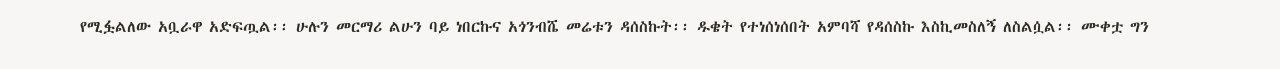የሚፏልለው አቧራዋ አድፍጧል፡፡ ሁሉን መርማሪ ልሁን ባይ ነበርኩና አጎንብሼ መሬቱን ዳሰስኩት፡፡ ዱቄት የተነሰነሰበት አምባሻ የዳሰስኩ እስኪመስለኝ ለስልሷል፡፡ ሙቀቷ ግን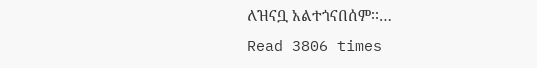ለዝናቧ አልተጎናበሰም፡፡…
Read 3806 times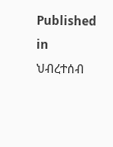Published in
ህብረተሰብ